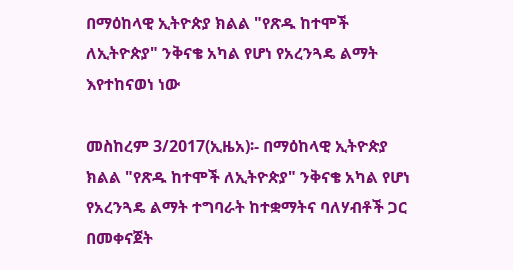በማዕከላዊ ኢትዮጵያ ክልል "የጽዱ ከተሞች ለኢትዮጵያ" ንቅናቄ አካል የሆነ የአረንጓዴ ልማት እየተከናወነ ነው

መስከረም 3/2017(ኢዜአ)፡- በማዕከላዊ ኢትዮጵያ ክልል "የጽዱ ከተሞች ለኢትዮጵያ" ንቅናቄ አካል የሆነ የአረንጓዴ ልማት ተግባራት ከተቋማትና ባለሃብቶች ጋር በመቀናጀት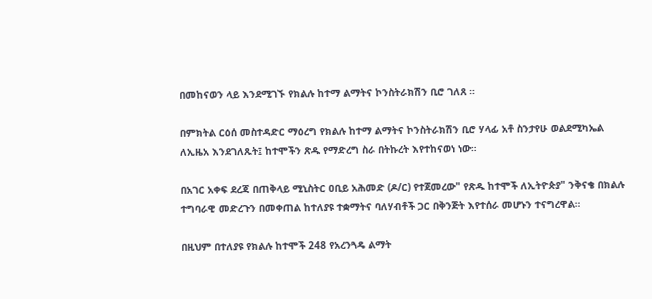በመከናወን ላይ እንደሚገኙ የክልሉ ከተማ ልማትና ኮንስትራክሽን ቢሮ ገለጸ ።

በምክትል ርዕሰ መስተዳድር ማዕረግ የክልሉ ከተማ ልማትና ኮንስትራክሽን ቢሮ ሃላፊ አቶ ስንታየሁ ወልደሚካኤል ለኢዜአ እንደገለጹት፤ ከተሞችን ጽዱ የማድረግ ስራ በትኩረት እየተከናወነ ነው።

በአገር አቀፍ ደረጃ በጠቅላይ ሚኒስትር ዐቢይ አሕመድ (ዶ/ር) የተጀመረው" የጽዱ ከተሞች ለኢትዮጵያ" ንቅናቄ በክልሉ ተግባራዊ መድረጉን በመቀጠል ከተለያዩ ተቋማትና ባለሃብቶች ጋር በቅንጅት እየተሰራ መሆኑን ተናግረዋል።

በዚህም በተለያዩ የክልሉ ከተሞች 248 የአረንጓዴ ልማት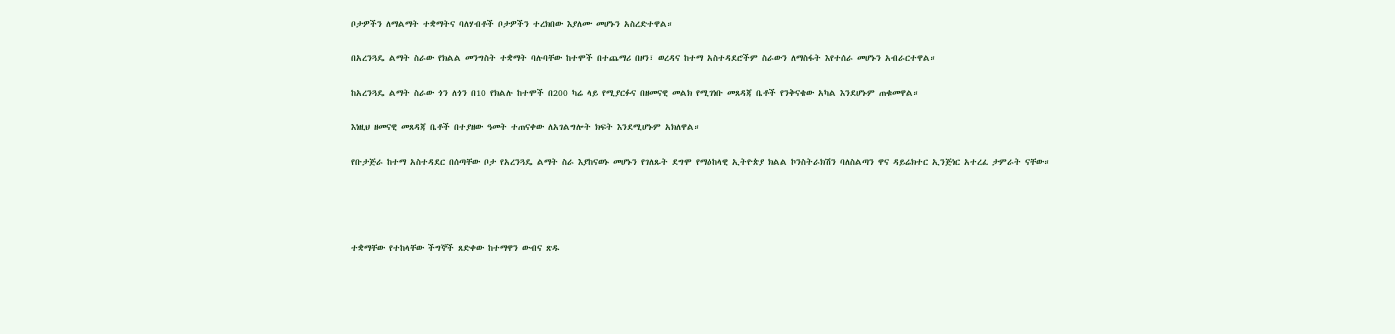ቦታዎችን ለማልማት ተቋማትና ባለሃብቶች ቦታዎችን ተረክበው እያለሙ መሆኑን አስረድተዋል።

በአረንጓዴ ልማት ስራው የክልል መንግስት ተቋማት ባሉባቸው ከተሞች በተጨማሪ በዞን፣ ወረዳና ከተማ አስተዳደሮችም ስራውን ለማስፋት እየተሰራ መሆኑን አብራርተዋል።

ከአረንጓዴ ልማት ስራው ጎን ለጎን በ10 የክልሉ ከተሞች በ200 ካሬ ላይ የሚያርፉና በዘመናዊ መልክ የሚገነቡ መጸዳጃ ቤቶች የንቅናቄው አካል እንደሆኑም ጠቁመዋል።

እነዚህ ዘመናዊ መጸዳጃ ቤቶች በተያዘው ዓመት ተጠናቀው ለአገልግሎት ክፍት እንደሚሆኑም አክለዋል።

የቡታጅራ ከተማ አስተዳደር በሰጣቸው ቦታ የአረንጓዴ ልማት ስራ እያከናወኑ መሆኑን የገለጹት ደግሞ የማዕከላዊ ኢትዮጵያ ክልል ኮንስትራክሽን ባለስልጣን ዋና ዳይሬክተር ኢንጅነር አተረፈ ታምራት ናቸው።




ተቋማቸው የተከላቸው ችግኞች ጸድቀው ከተማዋን ውብና ጽዱ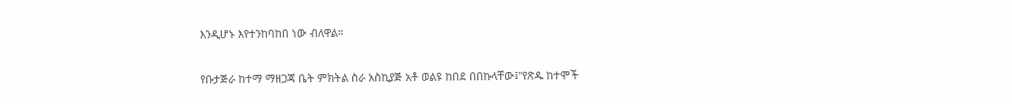እንዲሆኑ እየተንከባከበ ነው ብለዋል።

የቡታጅራ ከተማ ማዘጋጃ ቤት ምክትል ስራ አስኪያጅ አቶ ወልዩ ከበደ በበኩላቸው፤"የጽዱ ከተሞች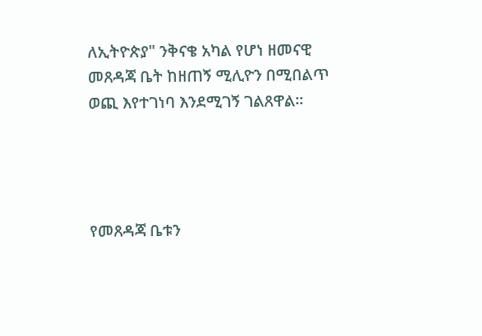ለኢትዮጵያ" ንቅናቄ አካል የሆነ ዘመናዊ መጸዳጃ ቤት ከዘጠኝ ሚሊዮን በሚበልጥ ወጪ እየተገነባ እንደሚገኝ ገልጸዋል።




የመጸዳጃ ቤቱን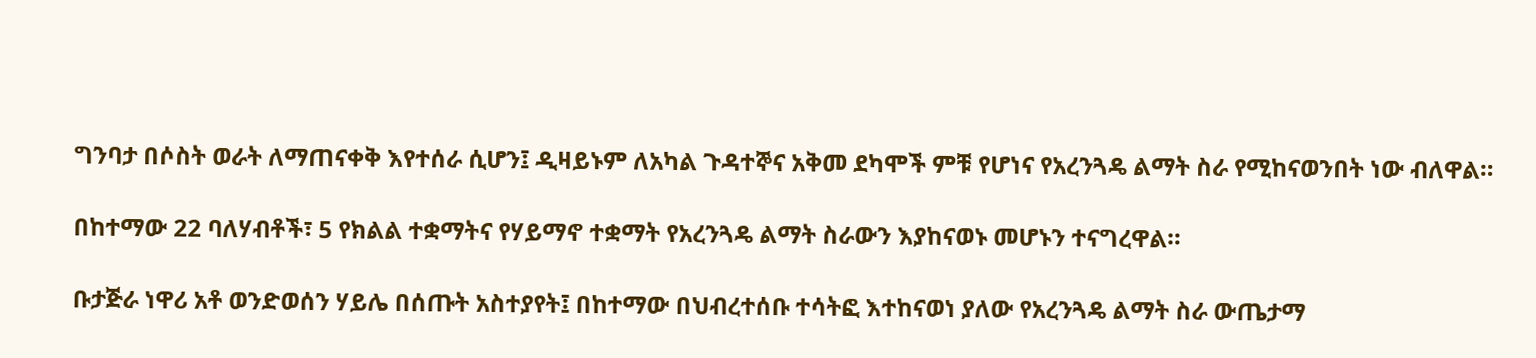ግንባታ በሶስት ወራት ለማጠናቀቅ እየተሰራ ሲሆን፤ ዲዛይኑም ለአካል ጉዳተኞና አቅመ ደካሞች ምቹ የሆነና የአረንጓዴ ልማት ስራ የሚከናወንበት ነው ብለዋል።

በከተማው 22 ባለሃብቶች፣ 5 የክልል ተቋማትና የሃይማኖ ተቋማት የአረንጓዴ ልማት ስራውን እያከናወኑ መሆኑን ተናግረዋል።

ቡታጅራ ነዋሪ አቶ ወንድወሰን ሃይሌ በሰጡት አስተያየት፤ በከተማው በህብረተሰቡ ተሳትፎ እተከናወነ ያለው የአረንጓዴ ልማት ስራ ውጤታማ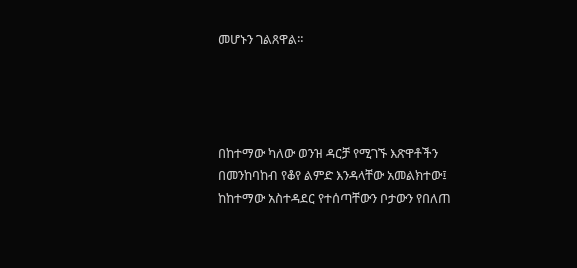መሆኑን ገልጸዋል።




በከተማው ካለው ወንዝ ዳርቻ የሚገኙ እጽዋቶችን በመንከባከብ የቆየ ልምድ እንዳላቸው አመልክተው፤ ከከተማው አስተዳደር የተሰጣቸውን ቦታውን የበለጠ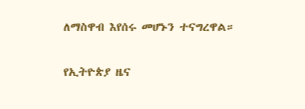ለማስዋብ እየሰሩ መሆኑን ተናግረዋል።

የኢትዮጵያ ዜና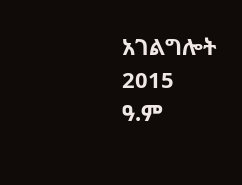አገልግሎት
2015
ዓ.ም